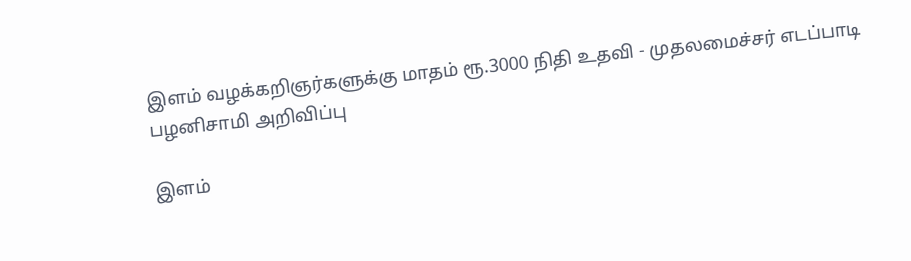இளம் வழக்கறிஞர்களுக்கு மாதம் ரூ.3000 நிதி உதவி - முதலமைச்சர் எடப்பாடி பழனிசாமி அறிவிப்பு

இளம்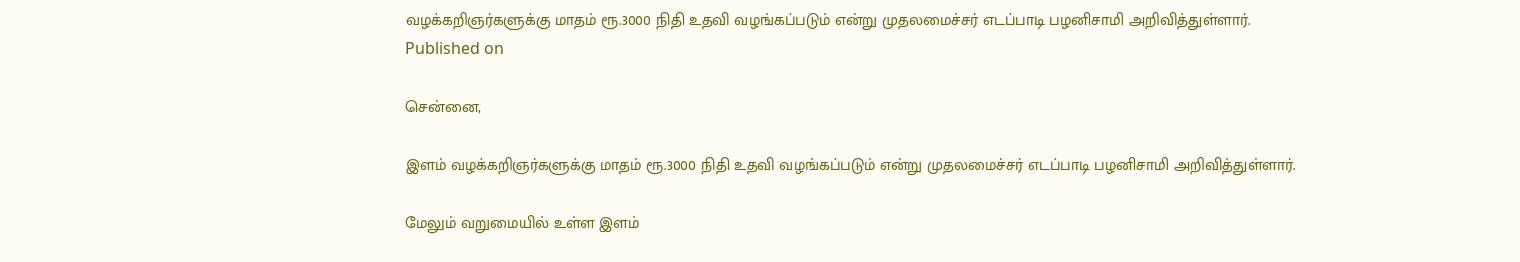வழக்கறிஞர்களுக்கு மாதம் ரூ.3000 நிதி உதவி வழங்கப்படும் என்று முதலமைச்சர் எடப்பாடி பழனிசாமி அறிவித்துள்ளார்.
Published on

சென்னை,

இளம் வழக்கறிஞர்களுக்கு மாதம் ரூ.3000 நிதி உதவி வழங்கப்படும் என்று முதலமைச்சர் எடப்பாடி பழனிசாமி அறிவித்துள்ளார்.

மேலும் வறுமையில் உள்ள இளம்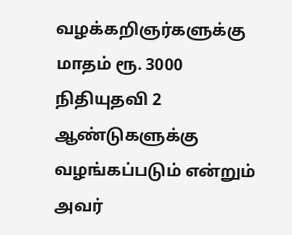வழக்கறிஞர்களுக்கு மாதம் ரூ. 3000 நிதியுதவி 2 ஆண்டுகளுக்கு வழங்கப்படும் என்றும் அவர்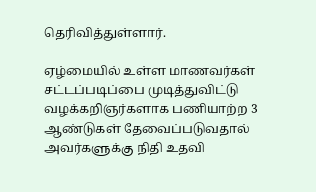தெரிவித்துள்ளார்.

ஏழ்மையில் உள்ள மாணவர்கள் சட்டப்படிப்பை முடித்துவிட்டு வழக்கறிஞர்களாக பணியாற்ற 3 ஆண்டுகள் தேவைப்படுவதால் அவர்களுக்கு நிதி உதவி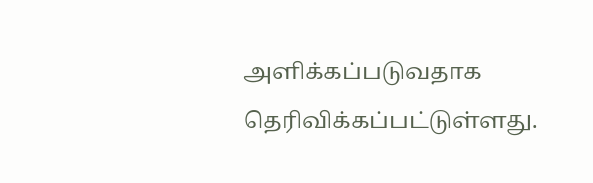அளிக்கப்படுவதாக தெரிவிக்கப்பட்டுள்ளது.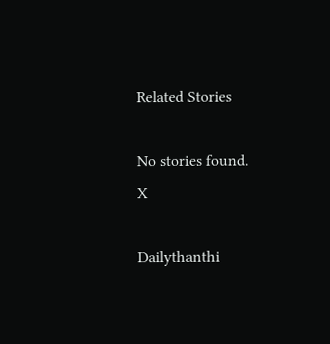Related Stories

No stories found.
X

Dailythanthi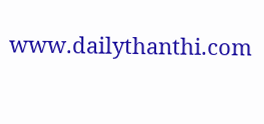www.dailythanthi.com